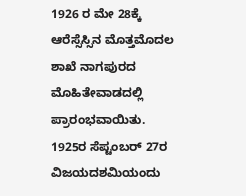1926 ರ ಮೇ 28ಕ್ಕೆ ಆರೆಸ್ಸೆಸ್ಸಿನ ಮೊತ್ತಮೊದಲ ಶಾಖೆ ನಾಗಪುರದ ಮೊಹಿತೇವಾಡದಲ್ಲಿ ಪ್ರಾರಂಭವಾಯಿತು.
1925ರ ಸೆಪ್ಟಂಬರ್ 27ರ ವಿಜಯದಶಮಿಯಂದು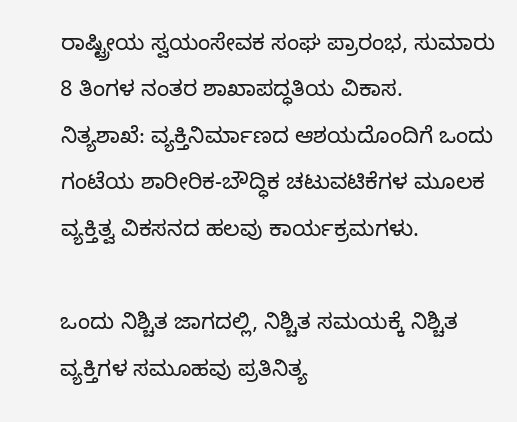ರಾಷ್ಟ್ರೀಯ ಸ್ವಯಂಸೇವಕ ಸಂಘ ಪ್ರಾರಂಭ, ಸುಮಾರು 8 ತಿಂಗಳ ನಂತರ ಶಾಖಾಪದ್ಧತಿಯ ವಿಕಾಸ.
ನಿತ್ಯಶಾಖೆ: ವ್ಯಕ್ತಿನಿರ್ಮಾಣದ ಆಶಯದೊಂದಿಗೆ ಒಂದು ಗಂಟೆಯ ಶಾರೀರಿಕ-ಬೌದ್ಧಿಕ ಚಟುವಟಿಕೆಗಳ ಮೂಲಕ ವ್ಯಕ್ತಿತ್ವ ವಿಕಸನದ ಹಲವು ಕಾರ್ಯಕ್ರಮಗಳು.

ಒಂದು ನಿಶ್ಚಿತ ಜಾಗದಲ್ಲಿ, ನಿಶ್ಚಿತ ಸಮಯಕ್ಕೆ ನಿಶ್ಚಿತ ವ್ಯಕ್ತಿಗಳ ಸಮೂಹವು ಪ್ರತಿನಿತ್ಯ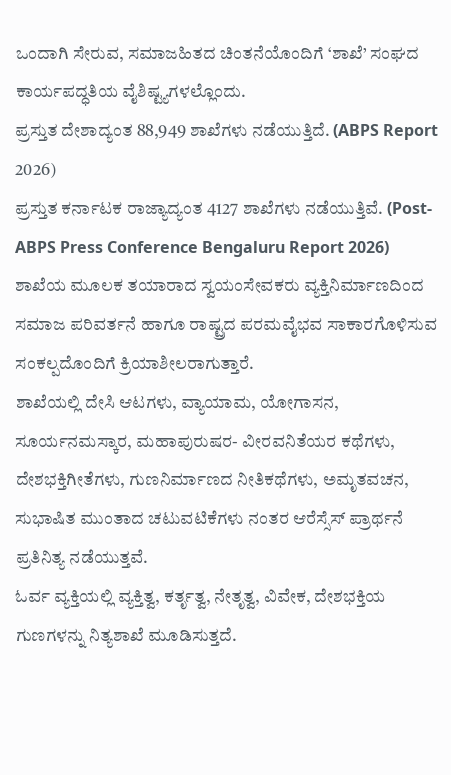ಒಂದಾಗಿ ಸೇರುವ, ಸಮಾಜಹಿತದ ಚಿಂತನೆಯೊಂದಿಗೆ ‘ಶಾಖೆ’ ಸಂಘದ ಕಾರ್ಯಪದ್ಧತಿಯ ವೈಶಿಷ್ಟ್ಯಗಳಲ್ಲೊಂದು.
ಪ್ರಸ್ತುತ ದೇಶಾದ್ಯಂತ 88,949 ಶಾಖೆಗಳು ನಡೆಯುತ್ತಿದೆ. (ABPS Report 2026)
ಪ್ರಸ್ತುತ ಕರ್ನಾಟಕ ರಾಜ್ಯಾದ್ಯಂತ 4127 ಶಾಖೆಗಳು ನಡೆಯುತ್ತಿವೆ. (Post-ABPS Press Conference Bengaluru Report 2026)
ಶಾಖೆಯ ಮೂಲಕ ತಯಾರಾದ ಸ್ವಯಂಸೇವಕರು ವ್ಯಕ್ತಿನಿರ್ಮಾಣದಿಂದ ಸಮಾಜ ಪರಿವರ್ತನೆ ಹಾಗೂ ರಾಷ್ಟ್ರದ ಪರಮವೈಭವ ಸಾಕಾರಗೊಳಿಸುವ ಸಂಕಲ್ಪದೊಂದಿಗೆ ಕ್ರಿಯಾಶೀಲರಾಗುತ್ತಾರೆ.
ಶಾಖೆಯಲ್ಲಿ ದೇಸಿ ಆಟಗಳು, ವ್ಯಾಯಾಮ, ಯೋಗಾಸನ, ಸೂರ್ಯನಮಸ್ಕಾರ, ಮಹಾಪುರುಷರ- ವೀರವನಿತೆಯರ ಕಥೆಗಳು, ದೇಶಭಕ್ತಿಗೀತೆಗಳು, ಗುಣನಿರ್ಮಾಣದ ನೀತಿಕಥೆಗಳು, ಅಮೃತವಚನ, ಸುಭಾಷಿತ ಮುಂತಾದ ಚಟುವಟಿಕೆಗಳು ನಂತರ ಆರೆಸ್ಸೆಸ್ ಪ್ರಾರ್ಥನೆ ಪ್ರತಿನಿತ್ಯ ನಡೆಯುತ್ತವೆ.
ಓರ್ವ ವ್ಯಕ್ತಿಯಲ್ಲಿ ವ್ಯಕ್ತಿತ್ವ, ಕರ್ತೃತ್ವ, ನೇತೃತ್ವ, ವಿವೇಕ, ದೇಶಭಕ್ತಿಯ ಗುಣಗಳನ್ನು ನಿತ್ಯಶಾಖೆ ಮೂಡಿಸುತ್ತದೆ.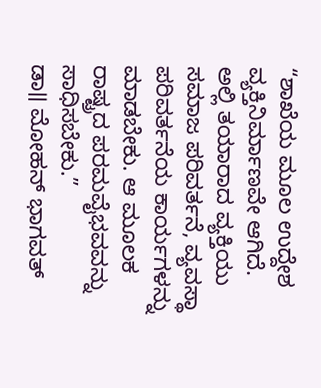“ಶಾಖೆಯ ಮೂಲ ಉದ್ದೇಶ ವ್ಯಕ್ತಿನಿರ್ಮಾಣವೇ ಆಗಿದೆ. ಅಲ್ಲಿ ತಯಾರಾದ ವ್ಯಕ್ತಿಯು ಸಮಾಜ ಪರಿವರ್ತನೆ, ವ್ಯವಸ್ಥಾ ಪರಿವರ್ತನೆಯ ಕಾರ್ಯಗಳನ್ನು ಮಾಡಬೇಕು. ಆ ಮೂಲಕ ರಾಷ್ಟ್ರದ ಪರಮವೈಭವವನ್ನು ಸಾಧಿಸಬೇಕು.”
ಡಾ॥ ಮೋಹನ್ ಭಾಗವತ್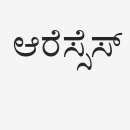ಆರೆಸ್ಸೆಸ್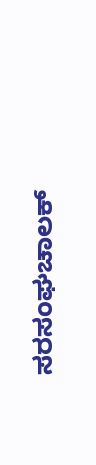ಸರಸಂಘಚಾಲಕ್